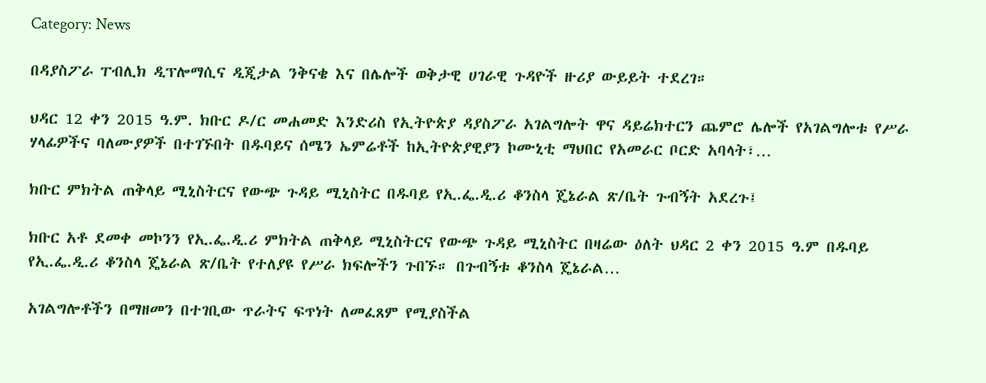Category: News

በዳያስፖራ ፐብሊክ ዲፕሎማሲና ዲጂታል ንቅናቄ እና በሌሎች ወቅታዊ ሀገራዊ ጉዳዮች ዙሪያ ውይይት ተደረገ።

ህዳር 12 ቀን 2015 ዓ.ም. ክቡር ዶ/ር መሐመድ እንድሪስ የኢትዮጵያ ዳያስፖራ አገልግሎት ዋና ዳይሬክተርን ጨምሮ ሌሎች የአገልግሎቱ የሥራ ሃላፊዎችና ባለሙያዎች በተገኙበት በዱባይና ሰሜን ኤምሬቶች ከኢትዮጵያዊያን ኮሙኒቲ ማህበር የአመራር ቦርድ አባላት፣…

ክቡር ምክትል ጠቅላይ ሚኒስትርና የውጭ ጉዳይ ሚኒስትር በዱባይ የኢ.ፌ.ዲ.ሪ ቆንስላ ጄኔራል ጽ/ቤት ጉብኝት አደረጉ፤

ክቡር አቶ ደመቀ መኮንን የኢ.ፌ.ዲ.ሪ ምክትል ጠቅላይ ሚኒስትርና የውጭ ጉዳይ ሚኒስትር በዛሬው ዕለት ህዳር 2 ቀን 2015 ዓ.ም በዱባይ የኢ.ፌ.ዲ.ሪ ቆንስላ ጄኔራል ጽ/ቤት የተለያዩ የሥራ ክፍሎችን ጉበኙ። በጉብኝቱ ቆንስላ ጄኔራል…

አገልግሎቶችን በማዘመን በተገቢው ጥራትና ፍጥነት ለመፈጸም የሚያስችል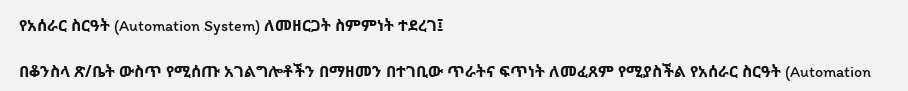የአሰራር ስርዓት (Automation System) ለመዘርጋት ስምምነት ተደረገ፤

በቆንስላ ጽ/ቤት ውስጥ የሚሰጡ አገልግሎቶችን በማዘመን በተገቢው ጥራትና ፍጥነት ለመፈጸም የሚያስችል የአሰራር ስርዓት (Automation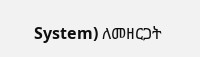System) ለመዘርጋት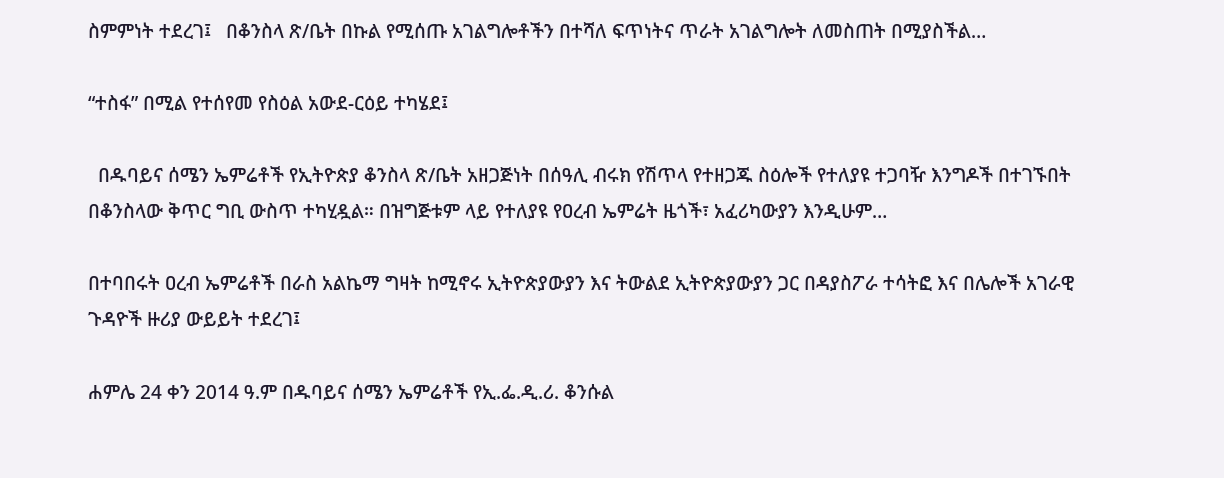ስምምነት ተደረገ፤   በቆንስላ ጽ/ቤት በኩል የሚሰጡ አገልግሎቶችን በተሻለ ፍጥነትና ጥራት አገልግሎት ለመስጠት በሚያስችል…

“ተስፋ” በሚል የተሰየመ የስዕል አውደ-ርዕይ ተካሄደ፤

  በዱባይና ሰሜን ኤምሬቶች የኢትዮጵያ ቆንስላ ጽ/ቤት አዘጋጅነት በሰዓሊ ብሩክ የሽጥላ የተዘጋጁ ስዕሎች የተለያዩ ተጋባዥ እንግዶች በተገኙበት በቆንስላው ቅጥር ግቢ ውስጥ ተካሂዷል። በዝግጅቱም ላይ የተለያዩ የዐረብ ኤምሬት ዜጎች፣ አፈሪካውያን እንዲሁም…

በተባበሩት ዐረብ ኤምሬቶች በራስ አልኬማ ግዛት ከሚኖሩ ኢትዮጵያውያን እና ትውልደ ኢትዮጵያውያን ጋር በዳያስፖራ ተሳትፎ እና በሌሎች አገራዊ ጉዳዮች ዙሪያ ውይይት ተደረገ፤

ሐምሌ 24 ቀን 2014 ዓ.ም በዱባይና ሰሜን ኤምሬቶች የኢ.ፌ.ዲ.ሪ. ቆንሱል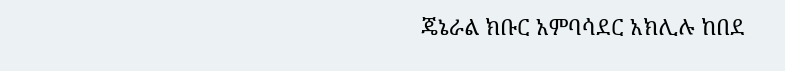ጄኔራል ክቡር አምባሳደር አክሊሉ ከበደ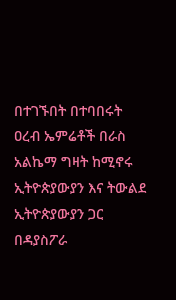በተገኙበት በተባበሩት ዐረብ ኤምሬቶች በራስ አልኬማ ግዛት ከሚኖሩ ኢትዮጵያውያን እና ትውልደ ኢትዮጵያውያን ጋር በዳያስፖራ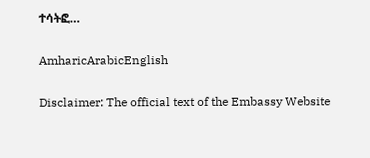ተሳትፎ…

AmharicArabicEnglish

Disclaimer: The official text of the Embassy Website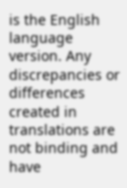is the English language version. Any discrepancies or differences created in translations are not binding and have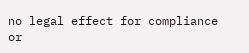no legal effect for compliance or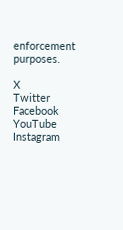enforcement purposes.

X
Twitter
Facebook
YouTube
Instagram